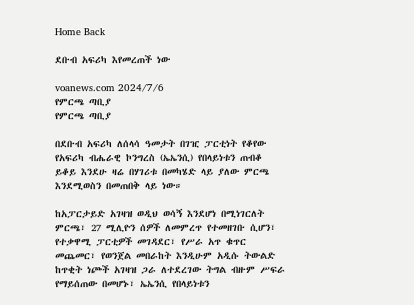Home Back

ደቡብ አፍሪካ እየመረጠች ነው

voanews.com 2024/7/6
የምርጫ ጣቢያ
የምርጫ ጣቢያ

በደቡብ አፍሪካ ለሰላሳ ዓመታት በገዢ ፓርቲነት የቆየው የአፍሪካ ብሔራዊ ኮንግረስ (ኤኤንሲ) የበላይነቱን ጠብቆ ይቆይ እንደሁ ዛሬ በሃገሪቱ በመካሄድ ላይ ያለው ምርጫ እንደሚወስን በመጠበቅ ላይ ነው።

ከአፓርታይድ አገዛዝ ወዲህ ወሳኝ እንደሆነ በሚነገርለት ምርጫ፣ 27 ሚሊዮን ሰዎች ለመምረጥ የተመዘገቡ ሲሆን፣ የተቃዋሚ ፓርቲዎች መገዳደር፣ የሥራ አጥ ቁጥር መጨመር፣ የወንጀል መበራከት እንዲሁም አዲሱ ትውልድ ከጥቂት ነጮች አገዛዝ ጋራ ለተደረገው ትግል ብዙም ሥፍራ የማይሰጠው በመሆኑ፣ ኤኤንሲ የበላይነቱን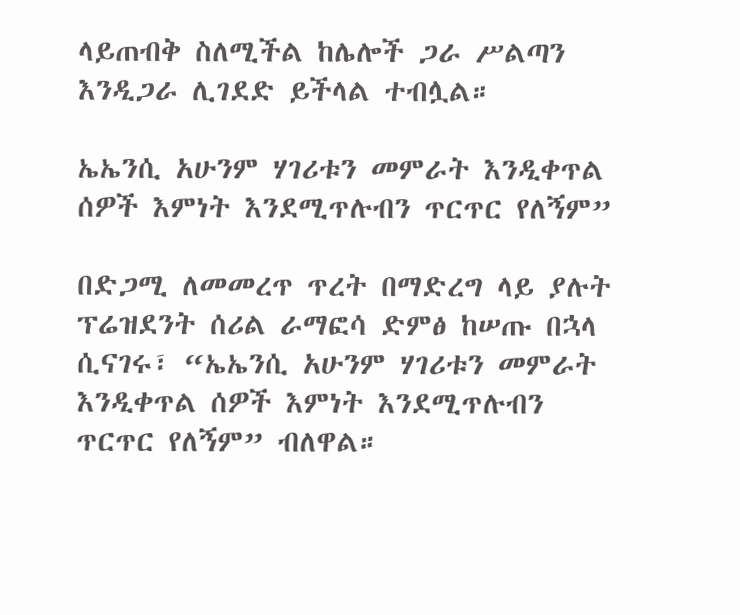ላይጠብቅ ስለሚችል ከሌሎች ጋራ ሥልጣን እንዲጋራ ሊገደድ ይችላል ተብሏል።

ኤኤንሲ አሁንም ሃገሪቱን መምራት እንዲቀጥል ሰዎች እምነት እንደሚጥሉብን ጥርጥር የለኝም”

በድጋሚ ለመመረጥ ጥረት በማድረግ ላይ ያሉት ፕሬዝደንት ሰሪል ራማፎሳ ድምፅ ከሠጡ በኋላ ሲናገሩ፣ “ኤኤንሲ አሁንም ሃገሪቱን መምራት እንዲቀጥል ሰዎች እምነት እንደሚጥሉብን ጥርጥር የለኝም” ብለዋል።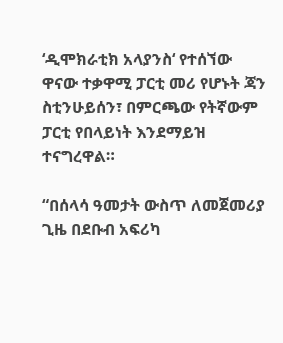‘ዲሞክራቲክ አላያንስ‘ የተሰኘው ዋናው ተቃዋሚ ፓርቲ መሪ የሆኑት ጃን ስቲንሁይሰን፣ በምርጫው የትኛውም ፓርቲ የበላይነት እንደማይዝ ተናግረዋል።

“በሰላሳ ዓመታት ውስጥ ለመጀመሪያ ጊዜ በደቡብ አፍሪካ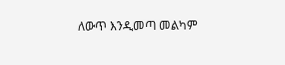ለውጥ እንዲመጣ መልካም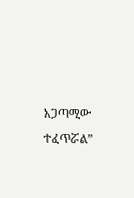አጋጣሚው ተፈጥሯል”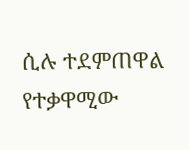ሲሉ ተደምጠዋል የተቃዋሚው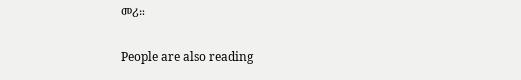መሪ።

People are also reading